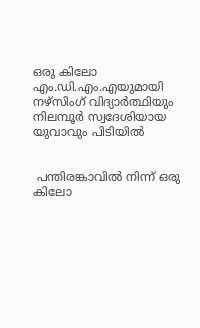ഒരു കിലോ എം.ഡി.എം.എയുമായി നഴ്‌സിംഗ് വിദ്യാര്‍ത്ഥിയും നിലമ്പൂർ സ്വദേശിയായ യുവാവും പിടിയിൽ


 പന്തിരങ്കാവിൽ നിന്ന് ഒരു കിലോ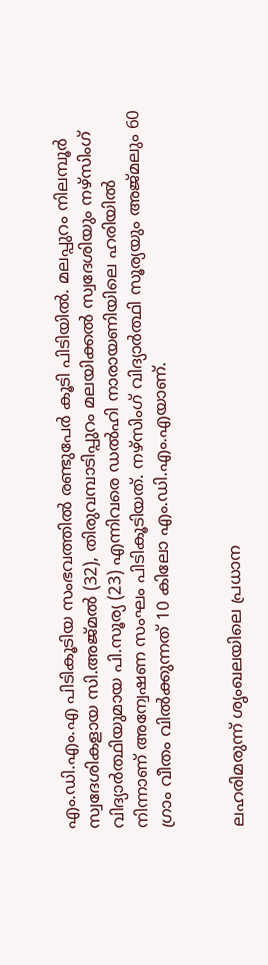എം.ഡി.എം.എ പിടികൂടിയ സംഭവത്തിൽ രണ്ടുപേർ കൂടി പിടിയിൽ. മലപ്പുറം നിലമ്പൂർ സ്വദേശികളായ സി.അജ്മൽ (32), തിരുവമ്പാടിപ്പുറം മലയിക്കൽ സ്വദേശിയും നഴ്സിംഗ് വിദ്യാർത്ഥിയുമായ പി.സൂര്യ (23) എന്നിവരെ ഡൽഹി നാരായണിയിലെ ഹരിയിൽ നിന്നാണ് അന്വേഷണ സംഘം പിടികൂടിയത്. നഴ്സിംഗ് വിദ്യാർത്ഥി സൂര്യയും അജ്മലും 60 ഗ്രാം വീതം വിൽക്കുന്നത് 10 കിലോ എം.ഡി.എം.എയാണ്.


ലഹരിമരുന്ന് ശൃംഖലയിലെ പ്രധാന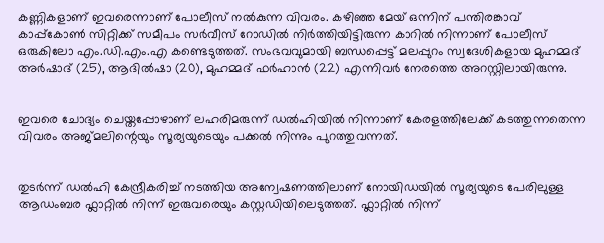കണ്ണികളാണ് ഇവരെന്നാണ് പോലീസ് നൽകുന്ന വിവരം. കഴിഞ്ഞ മേയ് ഒന്നിന് പന്തിരങ്കാവ് കാപ്പ്കോൺ സിറ്റിക്ക് സമീപം സർവീസ് റോഡിൽ നിർത്തിയിട്ടിരുന്ന കാറിൽ നിന്നാണ് പോലീസ് ഒരുകിലോ എം.ഡി.എം.എ കണ്ടെടുത്തത്. സംഭവവുമായി ബന്ധപ്പെട്ട് മലപ്പുറം സ്വദേശികളായ മുഹമ്മദ് അർഷാദ് (25), ആദിൽഷാ (20), മുഹമ്മദ് ഫർഹാൻ (22) എന്നിവർ നേരത്തെ അറസ്റ്റിലായിരുന്നു.


ഇവരെ ചോദ്യം ചെയ്തപ്പോഴാണ് ലഹരിമരുന്ന് ഡൽഹിയിൽ നിന്നാണ് കേരളത്തിലേക്ക് കടത്തുന്നതെന്ന വിവരം അജ്മലിന്റെയും സൂര്യയുടെയും പക്കൽ നിന്നും പുറത്തുവന്നത്.


തുടർന്ന് ഡൽഹി കേന്ദ്രീകരിച്ച് നടത്തിയ അന്വേഷണത്തിലാണ് നോയിഡയിൽ സൂര്യയുടെ പേരിലുള്ള ആഡംബര ഫ്ലാറ്റിൽ നിന്ന് ഇരുവരെയും കസ്റ്റഡിയിലെടുത്തത്. ഫ്ലാറ്റിൽ നിന്ന്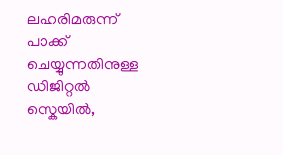ലഹരിമരുന്ന് പാക്ക് ചെയ്യുന്നതിനുള്ള ഡിജിറ്റൽ സ്കെയിൽ,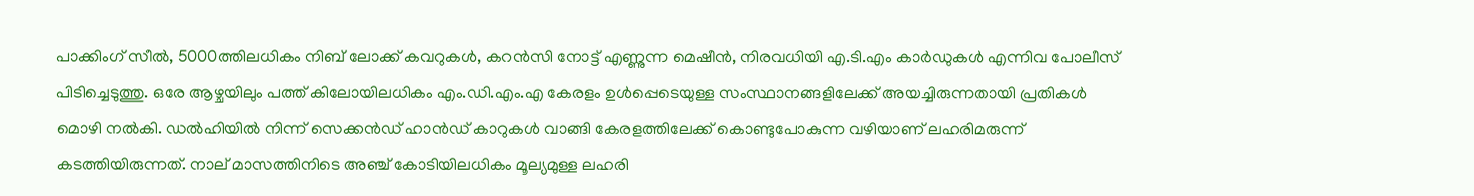പാക്കിംഗ് സീൽ, 5000ത്തിലധികം നിബ് ലോക്ക് കവറുകൾ, കറൻസി നോട്ട് എണ്ണുന്ന മെഷീൻ, നിരവധിയി എ.ടി.എം കാർഡുകൾ എന്നിവ പോലീസ് പിടിച്ചെടുത്തു. ഒരേ ആഴ്ചയിലും പത്ത് കിലോയിലധികം എം.ഡി.എം.എ കേരളം ഉൾപ്പെടെയുള്ള സംസ്ഥാനങ്ങളിലേക്ക് അയച്ചിരുന്നതായി പ്രതികൾ മൊഴി നൽകി. ഡൽഹിയിൽ നിന്ന് സെക്കൻഡ് ഹാൻഡ് കാറുകൾ വാങ്ങി കേരളത്തിലേക്ക് കൊണ്ടുപോകുന്ന വഴിയാണ് ലഹരിമരുന്ന് കടത്തിയിരുന്നത്. നാല് മാസത്തിനിടെ അഞ്ച് കോടിയിലധികം മൂല്യമുള്ള ലഹരി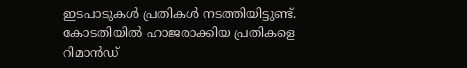ഇടപാടുകൾ പ്രതികൾ നടത്തിയിട്ടുണ്ട്. കോടതിയിൽ ഹാജരാക്കിയ പ്രതികളെ റിമാൻഡ്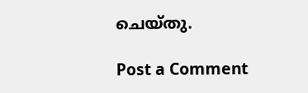ചെയ്തു.

Post a Comment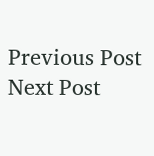Previous Post Next Post